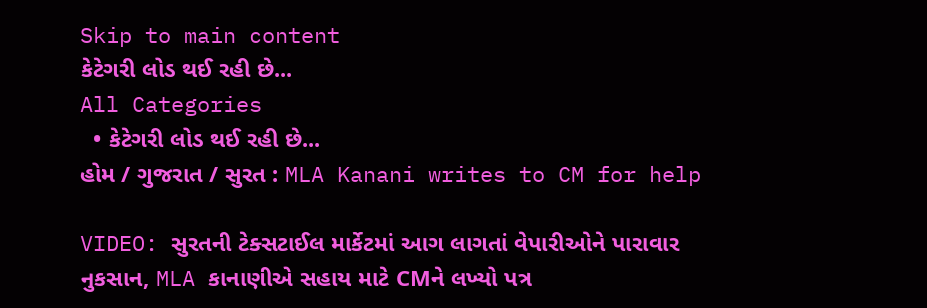Skip to main content
કેટેગરી લોડ થઈ રહી છે...
All Categories
  • કેટેગરી લોડ થઈ રહી છે...
હોમ / ગુજરાત / સુરત : MLA Kanani writes to CM for help

VIDEO: સુરતની ટેક્સટાઈલ માર્કેટમાં આગ લાગતાં વેપારીઓને પારાવાર નુકસાન, MLA કાનાણીએ સહાય માટે CMને લખ્યો પત્ર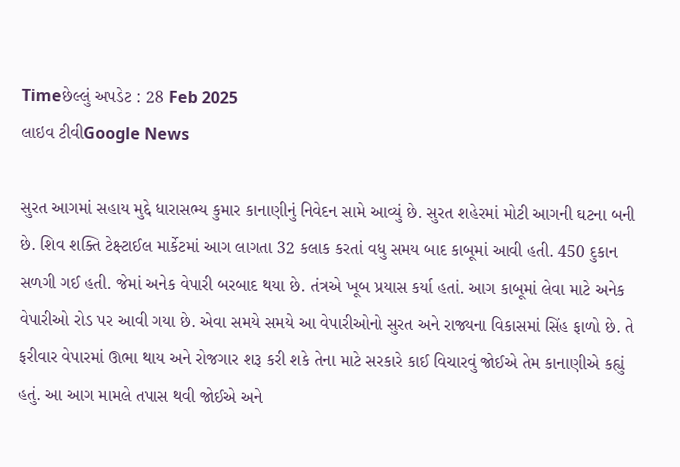Timeછેલ્લું અપડેટ : 28 Feb 2025
લાઇવ ટીવીGoogle News

સુરત આગમાં સહાય મુદ્દે ધારાસભ્ય કુમાર કાનાણીનું નિવેદન સામે આવ્યું છે. સુરત શહેરમાં મોટી આગની ઘટના બની છે. શિવ શક્તિ ટેક્ષ્ટાઈલ માર્કેટમાં આગ લાગતા 32 કલાક કરતાં વધુ સમય બાદ કાબૂમાં આવી હતી. 450 દુકાન સળગી ગઈ હતી. જેમાં અનેક વેપારી બરબાદ થયા છે. તંત્રએ ખૂબ પ્રયાસ કર્યા હતાં. આગ કાબૂમાં લેવા માટે અનેક વેપારીઓ રોડ પર આવી ગયા છે. એવા સમયે સમયે આ વેપારીઓનો સુરત અને રાજ્યના વિકાસમાં સિંહ ફાળો છે. તે ફરીવાર વેપારમાં ઊભા થાય અને રોજગાર શરૂ કરી શકે તેના માટે સરકારે કાઈ વિચારવું જોઈએ તેમ કાનાણીએ કહ્યું હતું. આ આગ મામલે તપાસ થવી જોઈએ અને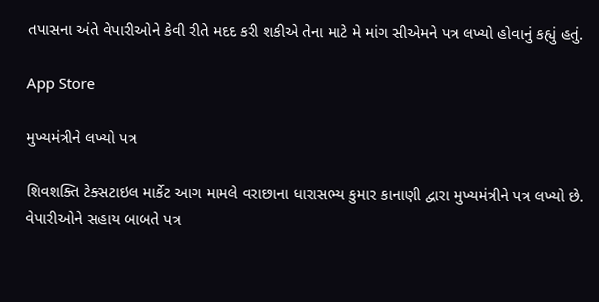તપાસના અંતે વેપારીઓને કેવી રીતે મદદ કરી શકીએ તેના માટે મે માંગ સીએમને પત્ર લખ્યો હોવાનું કહ્યું હતું.

App Store

મુખ્યમંત્રીને લખ્યો પત્ર

શિવશક્તિ ટેક્સટાઇલ માર્કેટ આગ મામલે વરાછાના ધારાસભ્ય કુમાર કાનાણી દ્વારા મુખ્યમંત્રીને પત્ર લખ્યો છે. વેપારીઓને સહાય બાબતે પત્ર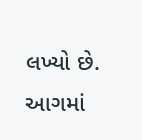લખ્યો છે. આગમાં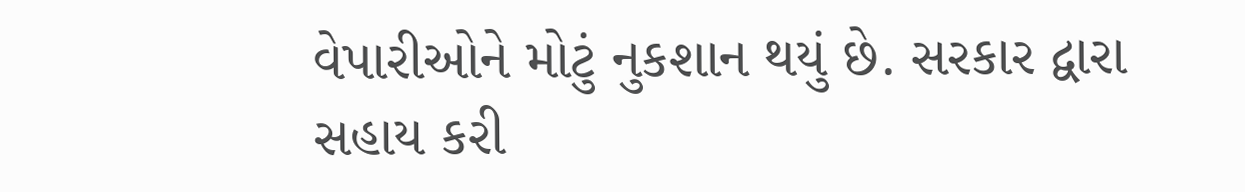વેપારીઓને મોટું નુકશાન થયું છે. સરકાર દ્વારા સહાય કરી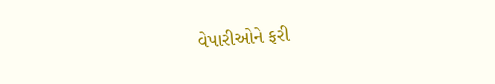વેપારીઓને ફરી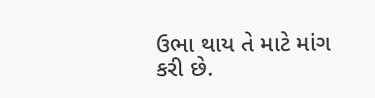ઉભા થાય તે માટે માંગ કરી છે.